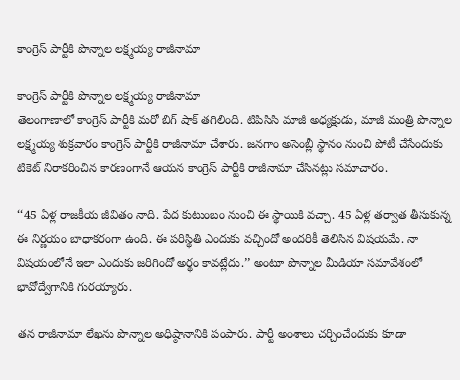కాంగ్రెస్‌ పార్టీకి పొన్నాల లక్ష్మయ్య రాజీనామా

కాంగ్రెస్‌ పార్టీకి పొన్నాల లక్ష్మయ్య రాజీనామా
తెలంగాణాలో కాంగ్రెస్ పార్టీకి మరో బిగ్ షాక్ తగిలింది. టిపిసిసి మాజీ అధ్యక్షుడు, మాజీ మంత్రి పొన్నాల లక్ష్మయ్య శుక్రవారం కాంగ్రెస్ పార్టీకి రాజీనామా చేశారు. జనగాం అసెంబ్లీ స్థానం నుంచి పోటీ చేసేందుకు టికెట్ నిరాకరించిన కారణంగానే ఆయన కాంగ్రెస్ పార్టీకి రాజీనామా చేసినట్లు సమాచారం.

‘‘45 ఏళ్ల రాజకీయ జీవితం నాది. పేద కుటుంబం నుంచి ఈ స్థాయికి వచ్చా. 45 ఏళ్ల తర్వాత తీసుకున్న ఈ నిర్ణయం బాధాకరంగా ఉంది. ఈ పరిస్థితి ఎందుకు వచ్చిందో అందరికీ తెలిసిన విషయమే. నా విషయంలోనే ఇలా ఎందుకు జరిగిందో అర్థం కావట్లేదు.’’ అంటూ పొన్నాల మీడియా సమావేశంలో  భావోద్వేగానికి గురయ్యారు.

తన రాజీనామా లేఖను పొన్నాల అధిష్ఠానానికి పంపారు. పార్టీ అంశాలు చర్చించేందుకు కూడా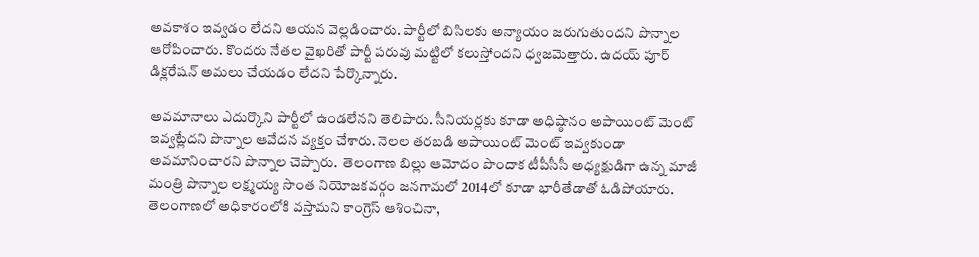అవకాశం ఇవ్వడం లేదని ఆయన వెల్లడించారు. పార్టీలో బిసిలకు అన్యాయం జరుగుతుందని పొన్నాల ఆరోపించారు. కొందరు నేతల వైఖరితో పార్టీ పరువు మట్టిలో కలుస్తోందని ధ్వజమెత్తారు. ఉదయ్ పూర్ డిక్లరేషన్ అమలు చేయడం లేదని పేర్కొన్నారు.

అవమానాలు ఎదుర్కొని పార్టీలో ఉండలేనని తెలిపారు. సీనియర్లకు కూడా అధిష్ఠానం అపాయింట్ మెంట్ ఇవ్వట్లేదని పొన్నాల ఆవేదన వ్యక్తం చేశారు. నెలల తరబడి అపాయింట్ మెంట్ ఇవ్వకుండా అవమానించారని పొన్నాల చెప్పారు.  తెలంగాణ బిల్లు ఆమోదం పొందాక టీపీసీసీ అధ్యక్షుడిగా ఉన్న మాజీ మంత్రి పొన్నాల లక్ష్మయ్య సొంత నియోజకవర్గం జనగామలో 2014లో కూడా భారీతేడాతో ఓడిపోయారు. తెలంగాణలో అధికారంలోకి వస్తామని కాంగ్రెస్‌ ఆశించినా,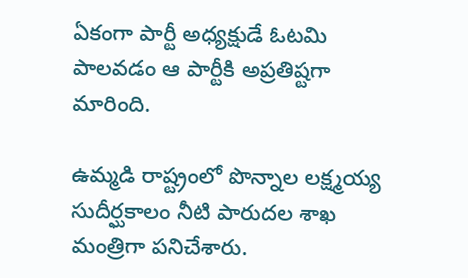ఏకంగా పార్టీ అధ్యక్షుడే ఓటమి పాలవడం ఆ పార్టీకి అప్రతిష్టగా మారింది.

ఉమ్మడి రాష్ట్రంలో పొన్నాల లక్ష్మయ్య సుదీర్ఘకాలం నీటి పారుదల శాఖ మంత్రిగా పనిచేశారు.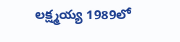లక్ష్మయ్య 1989లో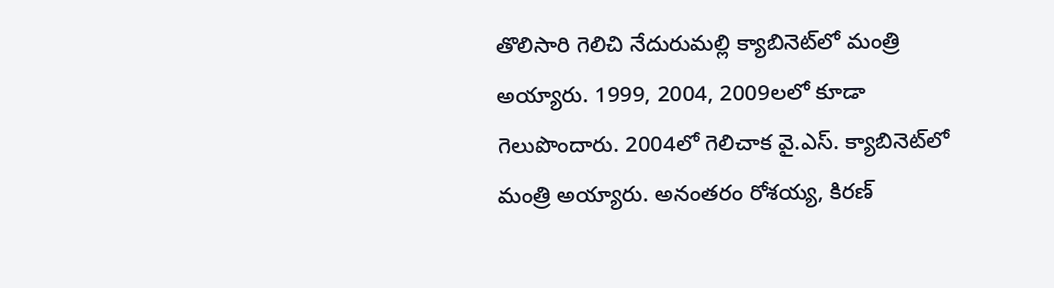తొలిసారి గెలిచి నేదురుమల్లి క్యాబినెట్‌లో మంత్రి అయ్యారు. 1999, 2004, 2009లలో కూడా గెలుపొందారు. 2004లో గెలిచాక వై.ఎస్‌. క్యాబినెట్‌లో మంత్రి అయ్యారు. అనంతరం రోశయ్య, కిరణ్‌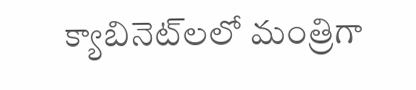క్యాబినెట్‌లలో మంత్రిగా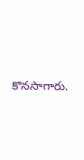కొనసాగారు.